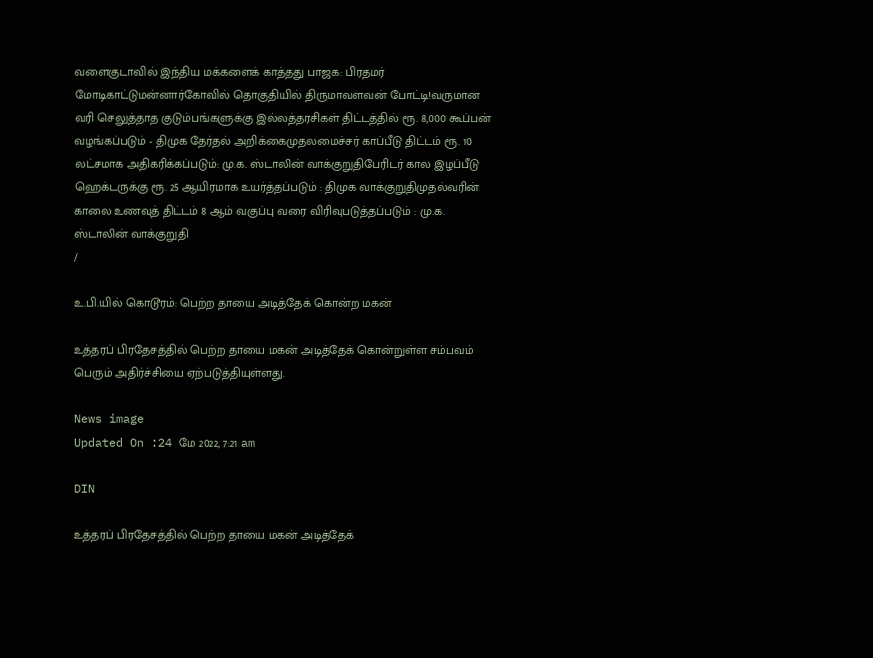வளைகுடாவில் இந்திய மக்களைக் காத்தது பாஜக: பிரதமர் மோடிகாட்டுமன்னார்கோவில் தொகுதியில் திருமாவளவன் போட்டி!வருமான வரி செலுத்தாத குடும்பங்களுக்கு இல்லத்தரசிகள் திட்டத்தில் ரூ. 8,000 கூப்பன் வழங்கப்படும் - திமுக தேர்தல் அறிக்கைமுதலமைச்சர் காப்பீடு திட்டம் ரூ. 10 லட்சமாக அதிகரிக்கப்படும்: மு.க. ஸ்டாலின் வாக்குறுதிபேரிடர் கால இழப்பீடு ஹெக்டருக்கு ரூ. 25 ஆயிரமாக உயர்த்தப்படும் : திமுக வாக்குறுதிமுதல்வரின் காலை உணவுத் திட்டம் 8 ஆம் வகுப்பு வரை விரிவுபடுத்தப்படும் : மு.க. ஸ்டாலின் வாக்குறுதி
/

உ.பி.யில் கொடூரம்: பெற்ற தாயை அடித்தேக் கொன்ற மகன்

உத்தரப் பிரதேசத்தில் பெற்ற தாயை மகன் அடித்தேக் கொன்றுள்ள சம்பவம் பெரும் அதிர்ச்சியை ஏற்படுத்தியுள்ளது.

News image
Updated On :24 மே 2022, 7:21 am

DIN

உத்தரப் பிரதேசத்தில் பெற்ற தாயை மகன் அடித்தேக்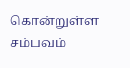கொன்றுள்ள சம்பவம்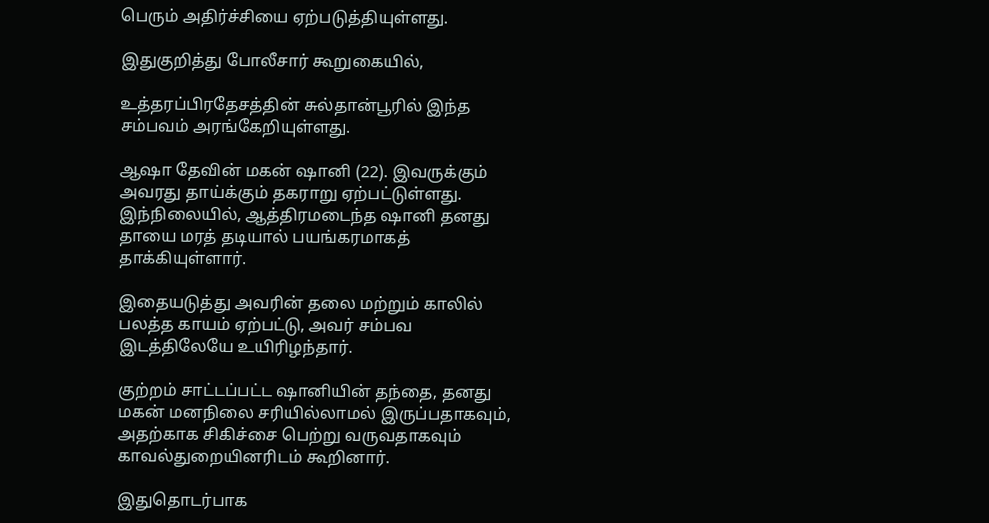பெரும் அதிர்ச்சியை ஏற்படுத்தியுள்ளது.

இதுகுறித்து போலீசார் கூறுகையில்,

உத்தரப்பிரதேசத்தின் சுல்தான்பூரில் இந்த சம்பவம் அரங்கேறியுள்ளது.

ஆஷா தேவின் மகன் ஷானி (22). இவருக்கும் அவரது தாய்க்கும் தகராறு ஏற்பட்டுள்ளது. இந்நிலையில், ஆத்திரமடைந்த ஷானி தனது தாயை மரத் தடியால் பயங்கரமாகத் தாக்கியுள்ளார்.

இதையடுத்து அவரின் தலை மற்றும் காலில் பலத்த காயம் ஏற்பட்டு, அவர் சம்பவ இடத்திலேயே உயிரிழந்தார்.

குற்றம் சாட்டப்பட்ட ஷானியின் தந்தை, தனது மகன் மனநிலை சரியில்லாமல் இருப்பதாகவும், அதற்காக சிகிச்சை பெற்று வருவதாகவும் காவல்துறையினரிடம் கூறினார்.

இதுதொடர்பாக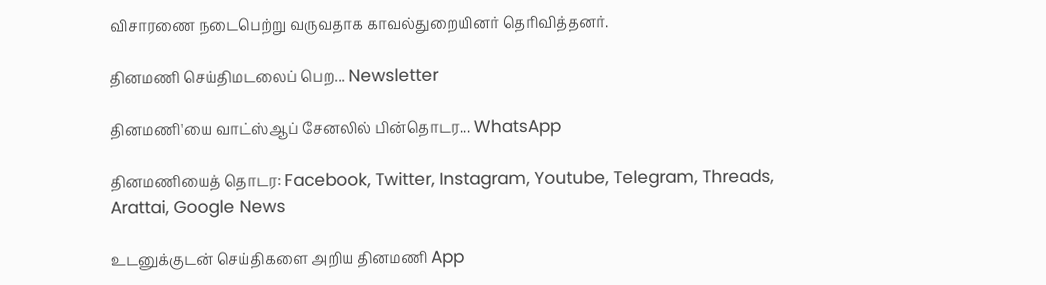விசாரணை நடைபெற்று வருவதாக காவல்துறையினர் தெரிவித்தனர்.

தினமணி செய்திமடலைப் பெற... Newsletter

தினமணி'யை வாட்ஸ்ஆப் சேனலில் பின்தொடர... WhatsApp

தினமணியைத் தொடர: Facebook, Twitter, Instagram, Youtube, Telegram, Threads, Arattai, Google News

உடனுக்குடன் செய்திகளை அறிய தினமணி App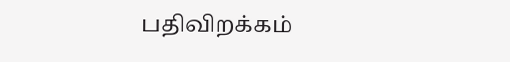பதிவிறக்கம்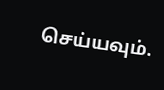செய்யவும்.